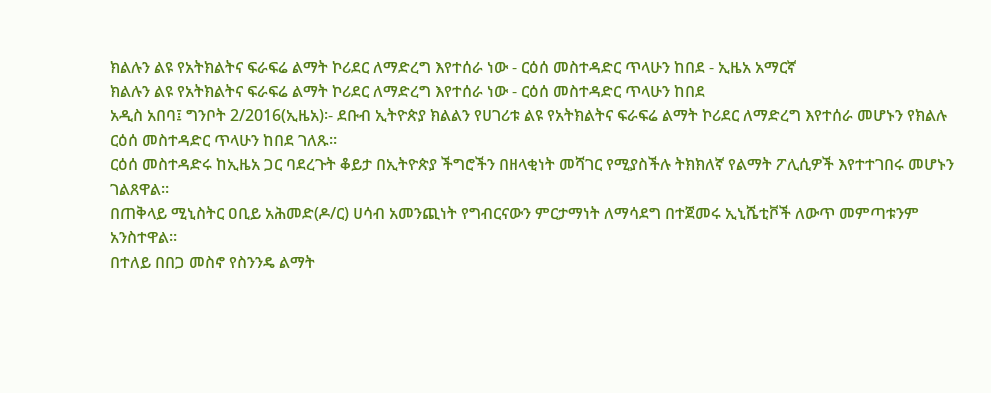ክልሉን ልዩ የአትክልትና ፍራፍሬ ልማት ኮሪደር ለማድረግ እየተሰራ ነው - ርዕሰ መስተዳድር ጥላሁን ከበደ - ኢዜአ አማርኛ
ክልሉን ልዩ የአትክልትና ፍራፍሬ ልማት ኮሪደር ለማድረግ እየተሰራ ነው - ርዕሰ መስተዳድር ጥላሁን ከበደ
አዲስ አበባ፤ ግንቦት 2/2016(ኢዜአ)፡- ደቡብ ኢትዮጵያ ክልልን የሀገሪቱ ልዩ የአትክልትና ፍራፍሬ ልማት ኮሪደር ለማድረግ እየተሰራ መሆኑን የክልሉ ርዕሰ መስተዳድር ጥላሁን ከበደ ገለጹ።
ርዕሰ መስተዳድሩ ከኢዜአ ጋር ባደረጉት ቆይታ በኢትዮጵያ ችግሮችን በዘላቂነት መሻገር የሚያስችሉ ትክክለኛ የልማት ፖሊሲዎች እየተተገበሩ መሆኑን ገልጸዋል።
በጠቅላይ ሚኒስትር ዐቢይ አሕመድ(ዶ/ር) ሀሳብ አመንጪነት የግብርናውን ምርታማነት ለማሳደግ በተጀመሩ ኢኒሼቲቮች ለውጥ መምጣቱንም አንስተዋል።
በተለይ በበጋ መስኖ የስንንዴ ልማት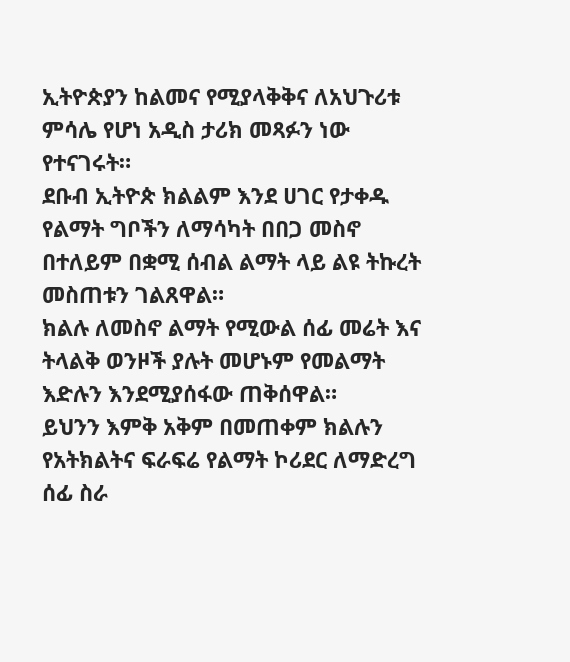ኢትዮጵያን ከልመና የሚያላቅቅና ለአህጉሪቱ ምሳሌ የሆነ አዲስ ታሪክ መጻፉን ነው የተናገሩት።
ደቡብ ኢትዮጵ ክልልም እንደ ሀገር የታቀዱ የልማት ግቦችን ለማሳካት በበጋ መስኖ በተለይም በቋሚ ሰብል ልማት ላይ ልዩ ትኩረት መስጠቱን ገልጸዋል።
ክልሉ ለመስኖ ልማት የሚውል ሰፊ መሬት እና ትላልቅ ወንዞች ያሉት መሆኑም የመልማት እድሉን እንደሚያሰፋው ጠቅሰዋል።
ይህንን እምቅ አቅም በመጠቀም ክልሉን የአትክልትና ፍራፍሬ የልማት ኮሪደር ለማድረግ ሰፊ ስራ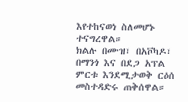እየተከናወነ ስለመሆኑ ተናግረዋል።
ክልሉ በሙዝ፣ በአቮካዶ፣ በማንጎ እና በደጋ አፕል ምርቱ እንደሚታወቅ ርዕሰ መስተዳድሩ ጠቅሰዋል።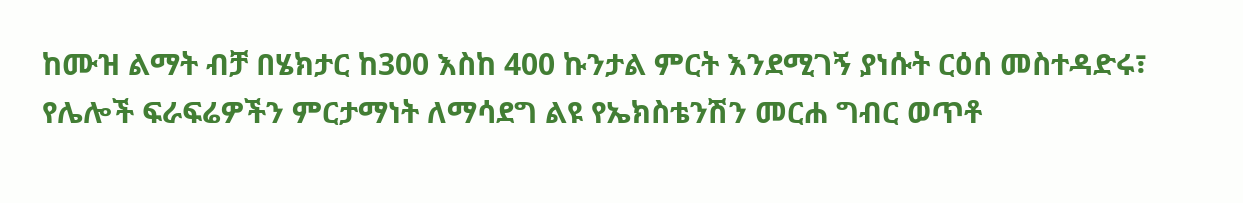ከሙዝ ልማት ብቻ በሄክታር ከ300 እስከ 400 ኩንታል ምርት እንደሚገኝ ያነሱት ርዕሰ መስተዳድሩ፣ የሌሎች ፍራፍሬዎችን ምርታማነት ለማሳደግ ልዩ የኤክስቴንሽን መርሐ ግብር ወጥቶ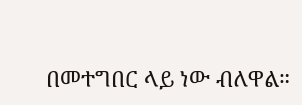በመተግበር ላይ ነው ብለዋል።